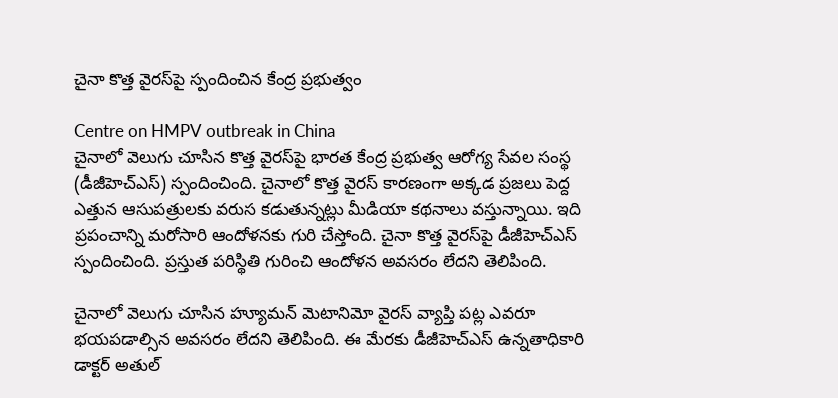చైనా కొత్త వైరస్‌పై స్పందించిన కేంద్ర ప్రభుత్వం

Centre on HMPV outbreak in China
చైనాలో వెలుగు చూసిన కొత్త వైరస్‌పై భారత కేంద్ర ప్రభుత్వ ఆరోగ్య సేవల సంస్థ (డీజీహెచ్ఎస్) స్పందించింది. చైనాలో కొత్త వైరస్ కారణంగా అక్కడ ప్రజలు పెద్ద ఎత్తున ఆసుపత్రులకు వరుస కడుతున్నట్లు మీడియా కథనాలు వస్తున్నాయి. ఇది ప్రపంచాన్ని మరోసారి ఆందోళనకు గురి చేస్తోంది. చైనా కొత్త వైరస్‌పై డీజీహెచ్ఎస్ స్పందించింది. ప్రస్తుత పరిస్థితి గురించి ఆందోళన అవసరం లేదని తెలిపింది.

చైనాలో వెలుగు చూసిన హ్యూమన్ మెటానిమో వైరస్ వ్యాప్తి పట్ల ఎవరూ భయపడాల్సిన అవసరం లేదని తెలిపింది. ఈ మేరకు డీజీహెచ్ఎస్ ఉన్నతాధికారి డాక్టర్ అతుల్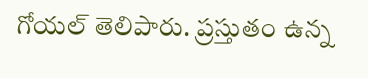గోయల్ తెలిపారు. ప్రస్తుతం ఉన్న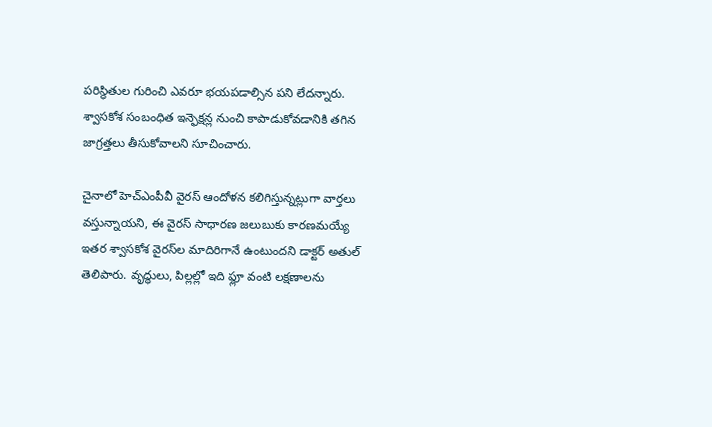పరిస్థితుల గురించి ఎవరూ భయపడాల్సిన పని లేదన్నారు. శ్వాసకోశ సంబంధిత ఇన్ఫెక్షన్ల నుంచి కాపాడుకోవడానికి తగిన జాగ్రత్తలు తీసుకోవాలని సూచించారు.

చైనాలో హెచ్ఎంపీవీ వైరస్ ఆందోళన కలిగిస్తున్నట్లుగా వార్తలు వస్తున్నాయని, ఈ వైరస్ సాధారణ జలుబుకు కారణమయ్యే ఇతర శ్వాసకోశ వైరస్‌ల మాదిరిగానే ఉంటుందని డాక్టర్ అతుల్ తెలిపారు. వృద్ధులు, పిల్లల్లో ఇది ఫ్లూ వంటి లక్షణాలను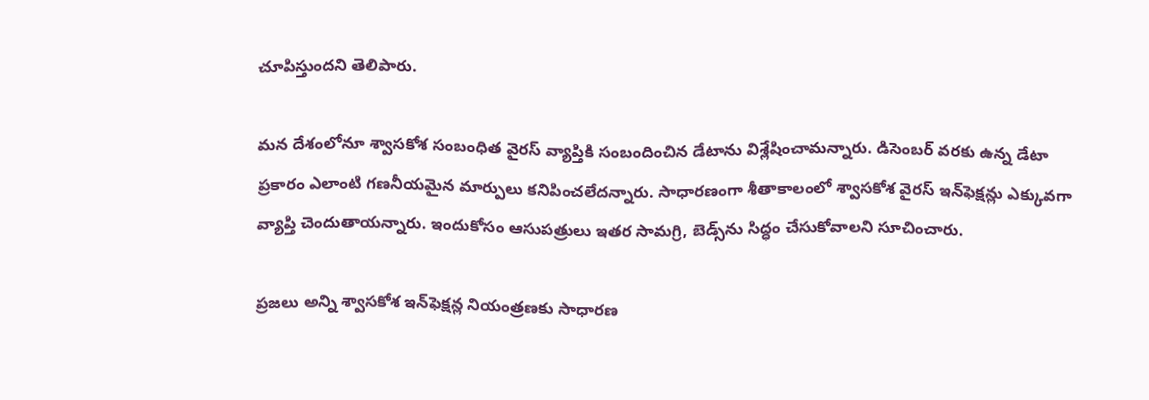చూపిస్తుందని తెలిపారు.

మన దేశంలోనూ శ్వాసకోశ సంబంధిత వైరస్ వ్యాప్తికి సంబందించిన డేటాను విశ్లేషించామన్నారు. డిసెంబర్ వరకు ఉన్న డేటా ప్రకారం ఎలాంటి గణనీయమైన మార్పులు కనిపించలేదన్నారు. సాధారణంగా శీతాకాలంలో శ్వాసకోశ వైరస్ ఇన్‌ఫెక్షన్లు ఎక్కువగా వ్యాప్తి చెందుతాయన్నారు. ఇందుకోసం ఆసుపత్రులు ఇతర సామగ్రి, బెడ్స్‌ను సిద్ధం చేసుకోవాలని సూచించారు.

ప్రజలు అన్ని శ్వాసకోశ ఇన్‌ఫెక్షన్ల నియంత్రణకు సాధారణ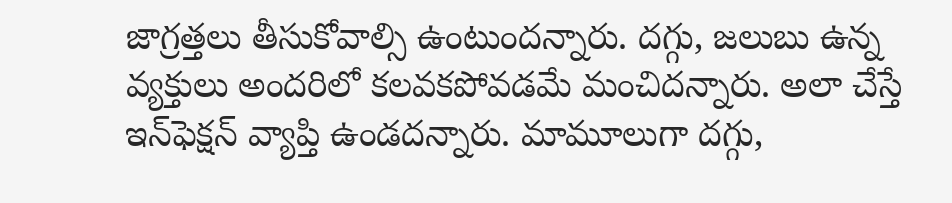జాగ్రత్తలు తీసుకోవాల్సి ఉంటుందన్నారు. దగ్గు, జలుబు ఉన్న వ్యక్తులు అందరిలో కలవకపోవడమే మంచిదన్నారు. అలా చేస్తే ఇన్‌ఫెక్షన్ వ్యాప్తి ఉండదన్నారు. మామూలుగా దగ్గు,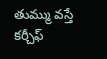తుమ్ము వస్తే కర్చీఫ్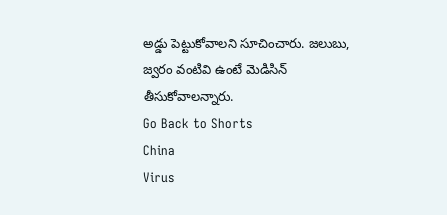అడ్డు పెట్టుకోవాలని సూచించారు. జలుబు, జ్వరం వంటివి ఉంటే మెడిసిన్ తీసుకోవాలన్నారు.
Go Back to Shorts
China
Virus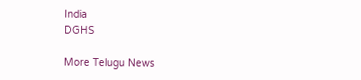India
DGHS

More Telugu News